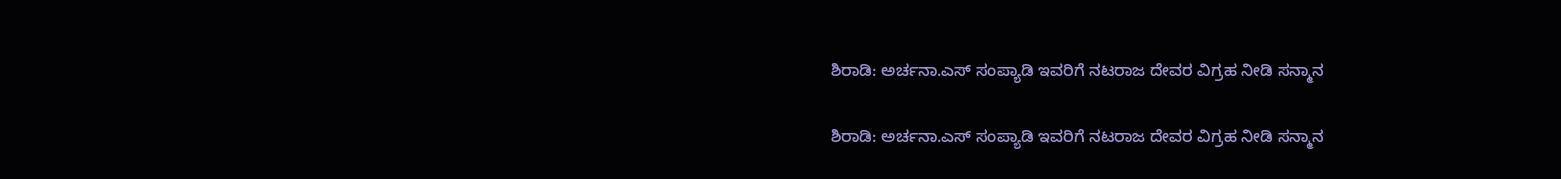ಶಿರಾಡಿ: ಅರ್ಚನಾ.ಎಸ್ ಸಂಪ್ಯಾಡಿ ಇವರಿಗೆ ನಟರಾಜ ದೇವರ ವಿಗ್ರಹ ನೀಡಿ ಸನ್ಮಾನ

ಶಿರಾಡಿ: ಅರ್ಚನಾ.ಎಸ್ ಸಂಪ್ಯಾಡಿ ಇವರಿಗೆ ನಟರಾಜ ದೇವರ ವಿಗ್ರಹ ನೀಡಿ ಸನ್ಮಾನ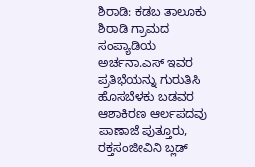ಶಿರಾಡಿ: ಕಡಬ ತಾಲೂಕು ಶಿರಾಡಿ ಗ್ರಾಮದ ಸಂಪ್ಯಾಡಿಯ ಅರ್ಚನಾ.ಎಸ್ ಇವರ ಪ್ರತಿಭೆಯನ್ನು ಗುರುತಿಸಿ ಹೊಸಬೆಳಕು ಬಡವರ ಆಶಾಕಿರಣ ಆರ್ಲಪದವು ಪಾಣಾಜೆ ಪುತ್ತೂರು, ರಕ್ತಸಂಜೀವಿನಿ ಬ್ಲಡ್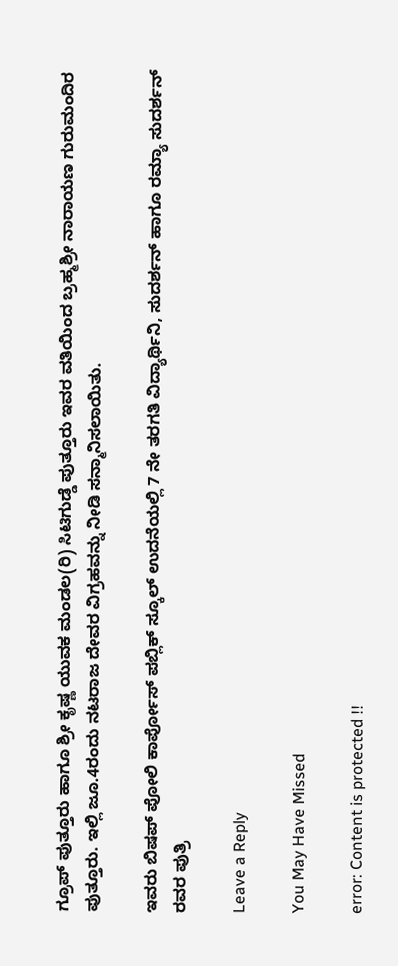ಗ್ರೂಪ್ ಪುತ್ತೂರು ಹಾಗೂ ಶ್ರೀ ಕೃಷ್ಣ ಯುವಕ ಮಂಡಲ(ರಿ) ಸಿಟಿಗುಡ್ಡೆ ಪುತ್ತೂರು ಇವರ ವತಿಯಿಂದ ಬ್ರಹ್ಮಶ್ರೀ ನಾರಾಯಣ ಗುರುಮಂದಿರ ಪುತ್ತೂರು. ಇಲ್ಲಿ ಜೂ.4ರಂದು ನಟರಾಜ ದೇವರ ವಿಗ್ರಹವನ್ನು ನೀಡಿ ಸನ್ಮಾನಿಸಲಾಯಿತು.

ಇವರು ಬಿಷಪ್ ಪೋಲಿ ಕಾರ್ಪೋಸ್ ಪಬ್ಲಿಕ್ ಸ್ಕೂಲ್ ಉದನೆಯಲ್ಲಿ 7 ನೇ ತರಗತಿ ವಿದ್ಯಾರ್ಥಿನಿ, ಸುದರ್ಶನ್ ಹಾಗೂ ರಮ್ಯಾ ಸುದರ್ಶನ್ ರವರ ಪುತ್ರಿ

Leave a Reply

You May Have Missed

error: Content is protected !!